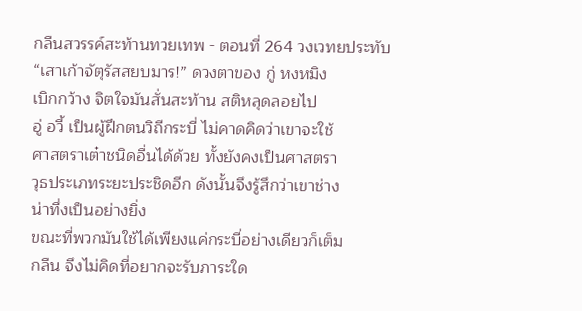กลืนสวรรค์สะท้านทวยเทพ - ตอนที่ 264 วงเวทยประทับ
“เสาเก้าจัตุรัสสยบมาร!” ดวงตาของ กู่ หงหมิง
เบิกกว้าง จิตใจมันสั่นสะท้าน สติหลุดลอยไป
อู่ อวี้ เป็นผู้ฝึกตนวิถีกระบี่ ไม่คาดคิดว่าเขาจะใช้
ศาสตราเต๋าชนิดอื่นได้ด้วย ทั้งยังคงเป็นศาสตรา
วุธประเภทระยะประชิดอีก ดังนั้นจึงรู้สึกว่าเขาช่าง
น่าทึ่งเป็นอย่างยิ่ง
ขณะที่พวกมันใช้ได้เพียงแค่กระบี่อย่างเดียวก็เต็ม
กลืน จึงไม่คิดที่อยากจะรับภาระใด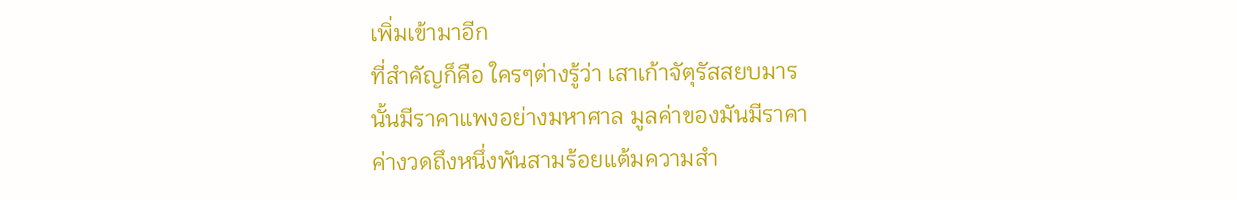เพิ่มเข้ามาอีก
ที่สำคัญก็คือ ใครๆต่างรู้ว่า เสาเก้าจัตุรัสสยบมาร
นั้นมีราคาแพงอย่างมหาศาล มูลค่าของมันมีราคา
ค่างวดถึงหนึ่งพันสามร้อยแต้มความสำ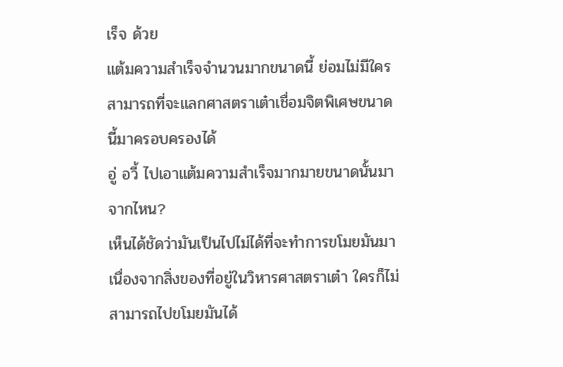เร็จ ด้วย
แต้มความสำเร็จจำนวนมากขนาดนี้ ย่อมไม่มีใคร
สามารถที่จะแลกศาสตราเต๋าเชื่อมจิตพิเศษขนาด
นี้มาครอบครองได้
อู่ อวี้ ไปเอาแต้มความสำเร็จมากมายขนาดนั้นมา
จากไหน?
เห็นได้ชัดว่ามันเป็นไปไม่ได้ที่จะทำการขโมยมันมา
เนื่องจากสิ่งของที่อยู่ในวิหารศาสตราเต๋า ใครก็ไม่
สามารถไปขโมยมันได้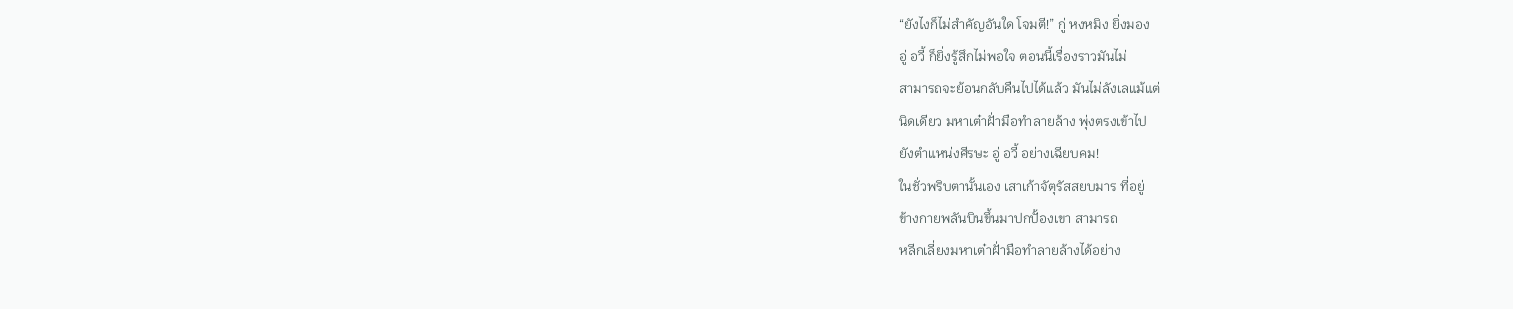“ยังไงก็ไม่สำคัญอันใด โจมตี!” กู่ หงหมิง ยิ่งมอง
อู่ อวี้ ก็ยิ่งรู้สึกไม่พอใจ ตอนนี้เรื่องราวมันไม่
สามารถจะย้อนกลับคืนไปได้แล้ว มันไม่ลังเลแม้แต่
นิดเดียว มหาเต๋าฝั่ามือทำลายล้าง พุ่งตรงเข้าไป
ยังตำแหน่งศีรษะ อู่ อวี้ อย่างเฉียบคม!
ในชั่วพริบตานั้นเอง เสาเก้าจัตุรัสสยบมาร ที่อยู่
ข้างกายพลันบินขึ้นมาปกปั้องเขา สามารถ
หลีกเลี่ยงมหาเต๋าฝั่ามือทำลายล้างได้อย่าง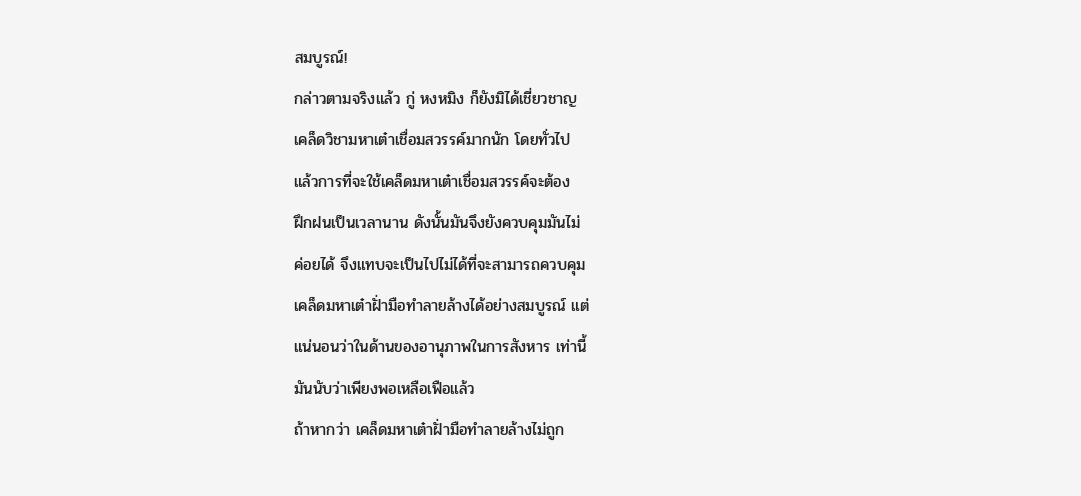สมบูรณ์!
กล่าวตามจริงแล้ว กู่ หงหมิง ก็ยังมิได้เชี่ยวชาญ
เคล็ดวิชามหาเต๋าเชื่อมสวรรค์มากนัก โดยทั่วไป
แล้วการที่จะใช้เคล็ดมหาเต๋าเชื่อมสวรรค์จะต้อง
ฝึกฝนเป็นเวลานาน ดังนั้นมันจึงยังควบคุมมันไม่
ค่อยได้ จึงแทบจะเป็นไปไม่ได้ที่จะสามารถควบคุม
เคล็ดมหาเต๋าฝั่ามือทำลายล้างได้อย่างสมบูรณ์ แต่
แน่นอนว่าในด้านของอานุภาพในการสังหาร เท่านี้
มันนับว่าเพียงพอเหลือเฟือแล้ว
ถ้าหากว่า เคล็ดมหาเต๋าฝั่ามือทำลายล้างไม่ถูก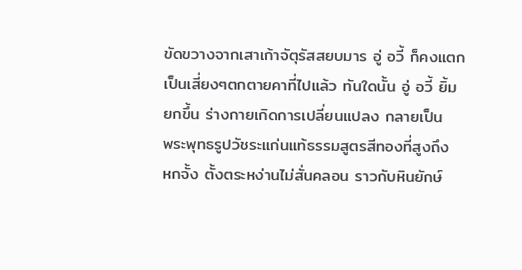ขัดขวางจากเสาเก้าจัตุรัสสยบมาร อู่ อวี้ ก็คงแตก
เป็นเสี่ยงๆตกตายคาที่ไปแล้ว ทันใดนั้น อู่ อวี้ ยิ้ม
ยกขึ้น ร่างกายเกิดการเปลี่ยนแปลง กลายเป็น
พระพุทธรูปวัชระแก่นแท้ธรรมสูตรสีทองที่สูงถึง
หกจั้ง ตั้งตระหง่านไม่สั่นคลอน ราวกับหินยักษ์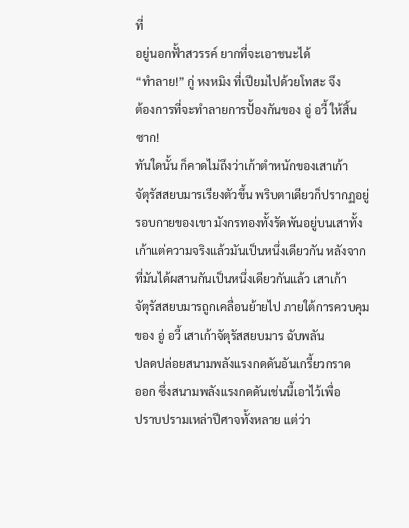ที่
อยู่นอกฟั้าสวรรค์ ยากที่จะเอาชนะได้
“ทำลาย!” กู่ หงหมิง ที่เปียมไปด้วยโทสะ จึง
ต้องการที่จะทำลายการปั้องกันของ อู่ อวี้ ให้สิ้น
ซาก!
ทันใดนั้น ก็คาดไม่ถึงว่าเก้าตำหนักของเสาเก้า
จัตุรัสสยบมารเรียงตัวขึ้น พริบตาเดียวก็ปรากฏอยู่
รอบกายของเขา มังกรทองทั้งรัดพันอยู่บนเสาทั้ง
เก้าแต่ความจริงแล้วมันเป็นหนึ่งเดียวกัน หลังจาก
ที่มันได้ผสานกันเป็นหนึ่งเดียวกันแล้ว เสาเก้า
จัตุรัสสยบมารถูกเคลื่อนย้ายไป ภายใต้การควบคุม
ของ อู่ อวี้ เสาเก้าจัตุรัสสยบมาร ฉับพลัน
ปลดปล่อยสนามพลังแรงกดดันอันเกรี้ยวกราด
ออก ซึ่งสนามพลังแรงกดดันเช่นนี้เอาไว้เพื่อ
ปราบปรามเหล่าปีศาจทั้งหลาย แต่ว่า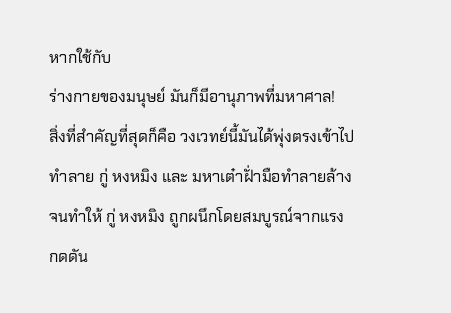หากใช้กับ
ร่างกายของมนุษย์ มันก็มีอานุภาพที่มหาศาล!
สิ่งที่สำคัญที่สุดก็คือ วงเวทย์นี้มันได้พุ่งตรงเข้าไป
ทำลาย กู่ หงหมิง และ มหาเต๋าฝั่ามือทำลายล้าง
จนทำให้ กู่ หงหมิง ถูกผนึกโดยสมบูรณ์จากแรง
กดดัน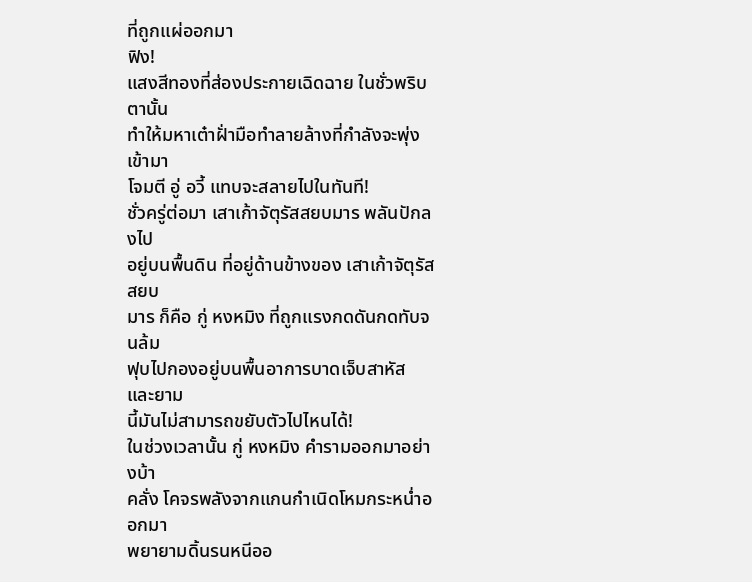ที่ถูกแผ่ออกมา
ฟิง!
แสงสีทองที่ส่องประกายเฉิดฉาย ในชั่วพริบตานั้น
ทำให้มหาเต๋าฝั่ามือทำลายล้างที่กำลังจะพุ่งเข้ามา
โจมตี อู่ อวี้ แทบจะสลายไปในทันที!
ชั่วครู่ต่อมา เสาเก้าจัตุรัสสยบมาร พลันปักลงไป
อยู่บนพื้นดิน ที่อยู่ด้านข้างของ เสาเก้าจัตุรัสสยบ
มาร ก็คือ กู่ หงหมิง ที่ถูกแรงกดดันกดทับจนล้ม
ฟุบไปกองอยู่บนพื้นอาการบาดเจ็บสาหัส และยาม
นี้มันไม่สามารถขยับตัวไปไหนได้!
ในช่วงเวลานั้น กู่ หงหมิง คำรามออกมาอย่างบ้า
คลั่ง โคจรพลังจากแกนกำเนิดโหมกระหน่ำออกมา
พยายามดิ้นรนหนีออ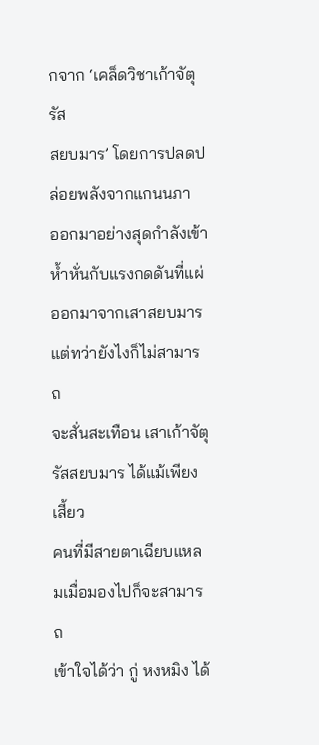กจาก ‘เคล็ดวิชาเก้าจัตุรัส
สยบมาร’ โดยการปลดปล่อยพลังจากแกนนภา
ออกมาอย่างสุดกำลังเข้าห้ำหั่นกับแรงกดดันที่แผ่
ออกมาจากเสาสยบมาร แต่ทว่ายังไงก็ไม่สามารถ
จะสั่นสะเทือน เสาเก้าจัตุรัสสยบมาร ได้แม้เพียง
เสี้ยว
คนที่มีสายตาเฉียบแหลมเมื่อมองไปก็จะสามารถ
เข้าใจได้ว่า กู่ หงหมิง ได้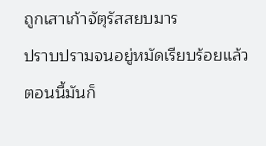ถูกเสาเก้าจัตุรัสสยบมาร
ปราบปรามจนอยู่หมัดเรียบร้อยแล้ว ตอนนี้มันก็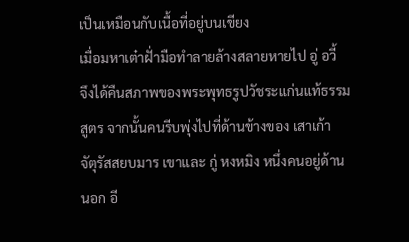เป็นเหมือนกับเนื้อที่อยู่บนเขียง
เมื่อมหาเต๋าฝั่ามือทำลายล้างสลายหายไป อู่ อวี้
จึงได้คืนสภาพของพระพุทธรูปวัชระแก่นแท้ธรรม
สูตร จากนั้นคนรีบพุ่งไปที่ด้านข้างของ เสาเก้า
จัตุรัสสยบมาร เขาและ กู่ หงหมิง หนึ่งคนอยู่ด้าน
นอก อี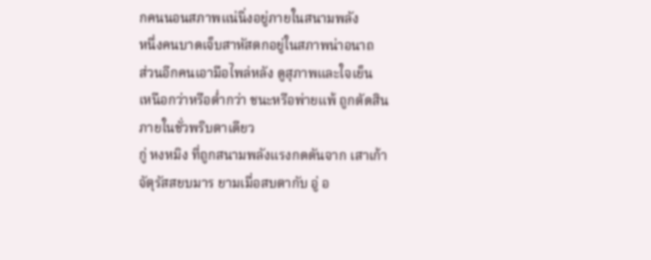กคนนอนสภาพแน่นิ่งอยู่ภายในสนามพลัง
หนึ่งคนบาดเจ็บสาหัสตกอยู่ในสภาพน่าอนาถ
ส่วนอีกคนเอามือไพล่หลัง ดูสุภาพและใจเย็น
เหนือกว่าหรือต่ำกว่า ชนะหรือพ่ายแพ้ ถูกตัดสิน
ภายในชั่วพริบตาเดียว
กู่ หงหมิง ที่ถูกสนามพลังแรงกดดันจาก เสาเก้า
จัตุรัสสยบมาร ยามเมื่อสบตากับ อู่ อ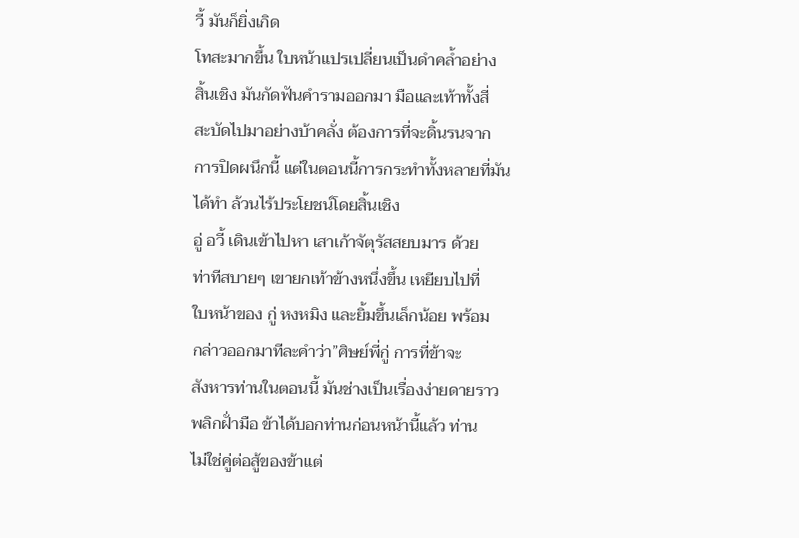วี้ มันก็ยิ่งเกิด
โทสะมากขึ้น ใบหน้าแปรเปลี่ยนเป็นดำคล้ำอย่าง
สิ้นเชิง มันกัดฟันคำรามออกมา มือและเท้าทั้งสี่
สะบัดไปมาอย่างบ้าคลั่ง ต้องการที่จะดิ้นรนจาก
การปิดผนึกนี้ แต่ในตอนนี้การกระทำทั้งหลายที่มัน
ได้ทำ ล้วนไร้ประโยชน์โดยสิ้นเชิง
อู่ อวี้ เดินเข้าไปหา เสาเก้าจัตุรัสสยบมาร ด้วย
ท่าทีสบายๆ เขายกเท้าข้างหนึ่งขึ้น เหยียบไปที่
ใบหน้าของ กู่ หงหมิง และยิ้มขึ้นเล็กน้อย พร้อม
กล่าวออกมาทีละคำว่า”ศิษย์พี่กู่ การที่ข้าจะ
สังหารท่านในตอนนี้ มันช่างเป็นเรื่องง่ายดายราว
พลิกฝั่ามือ ข้าได้บอกท่านก่อนหน้านี้แล้ว ท่าน
ไม่ใช่คู่ต่อสู้ของข้าแต่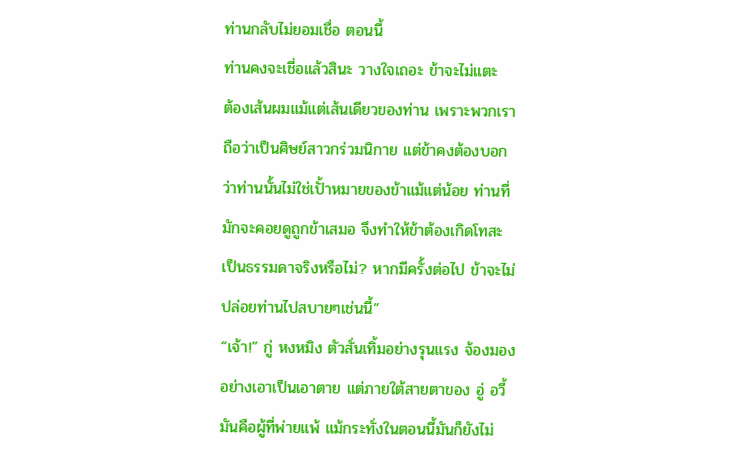ท่านกลับไม่ยอมเชื่อ ตอนนี้
ท่านคงจะเชี่อแล้วสินะ วางใจเถอะ ข้าจะไม่แตะ
ต้องเส้นผมแม้แต่เส้นเดียวของท่าน เพราะพวกเรา
ถือว่าเป็นศิษย์สาวกร่วมนิกาย แต่ข้าคงต้องบอก
ว่าท่านนั้นไม่ใช่เปั้าหมายของข้าแม้แต่น้อย ท่านที่
มักจะคอยดูถูกข้าเสมอ จึงทำให้ข้าต้องเกิดโทสะ
เป็นธรรมดาจริงหรือไม่? หากมีครั้งต่อไป ข้าจะไม่
ปล่อยท่านไปสบายๆเช่นนี้”
“เจ้า!” กู่ หงหมิง ตัวสั่นเทิ้มอย่างรุนแรง จ้องมอง
อย่างเอาเป็นเอาตาย แต่ภายใต้สายตาของ อู่ อวี้
มันคือผู้ที่พ่ายแพ้ แม้กระทั่งในตอนนี้มันก็ยังไม่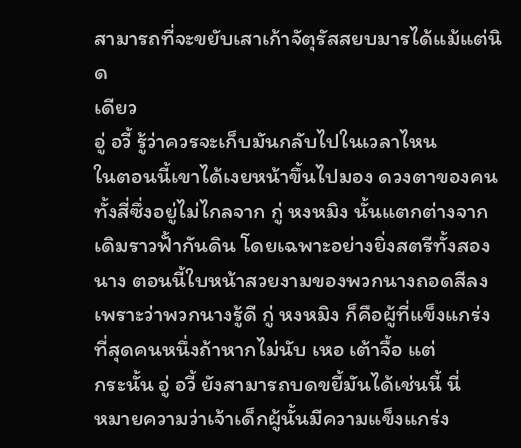สามารถที่จะขยับเสาเก้าจัตุรัสสยบมารได้แม้แต่นิด
เดียว
อู่ อวี้ รู้ว่าควรจะเก็บมันกลับไปในเวลาไหน
ในตอนนี้เขาได้เงยหน้าขึ้นไปมอง ดวงตาของคน
ทั้งสี่ซึ่งอยู่ไม่ไกลจาก กู่ หงหมิง นั้นแตกต่างจาก
เดิมราวฟั้ากันดิน โดยเฉพาะอย่างยิ่งสตรีทั้งสอง
นาง ตอนนี้ใบหน้าสวยงามของพวกนางถอดสีลง
เพราะว่าพวกนางรู้ดี กู่ หงหมิง ก็คือผู้ที่แข็งแกร่ง
ที่สุดคนหนึ่งถ้าหากไม่นับ เหอ เต้าจื้อ แต่
กระนั้น อู่ อวี้ ยังสามารถบดขยี้มันได้เช่นนี้ นี่
หมายความว่าเจ้าเด็กผู้นั้นมีความแข็งแกร่ง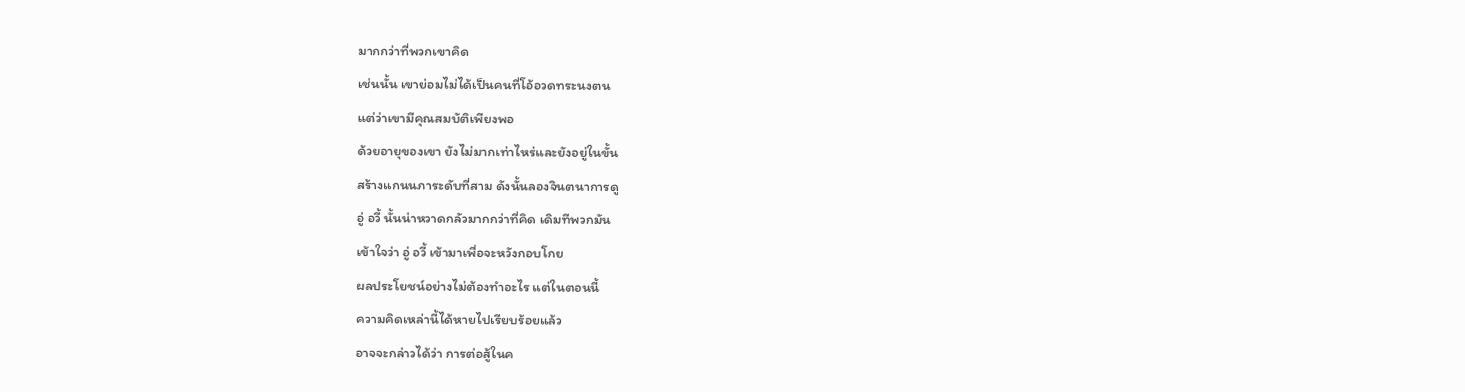มากกว่าที่พวกเขาคิด
เช่นนั้น เขาย่อมไม่ได้เป็นคนที่โอ้อวดทระนงตน
แต่ว่าเขามีคุณสมบัติเพียงพอ
ด้วยอายุของเขา ยังไม่มากเท่าไหร่และยังอยู่ในขั้น
สร้างแกนนภาระดับที่สาม ดังนั้นลองจินตนาการดู
อู่ อวี้ นั้นน่าหวาดกลัวมากกว่าที่คิด เดิมทีพวกมัน
เข้าใจว่า อู่ อวี้ เข้ามาเพื่อจะหวังกอบโกย
ผลประโยชน์อย่างไม่ต้องทำอะไร แต่ในตอนนี้
ความคิดเหล่านี้ได้หายไปเรียบร้อยแล้ว
อาจจะกล่าวได้ว่า การต่อสู้ในค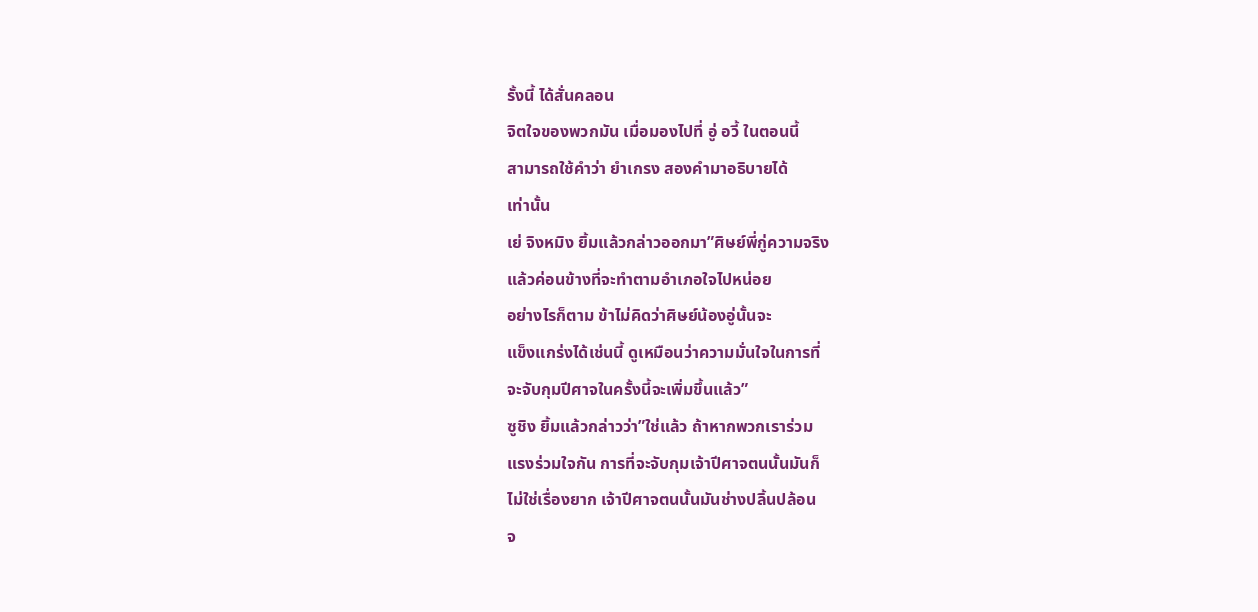รั้งนี้ ได้สั่นคลอน
จิตใจของพวกมัน เมื่อมองไปที่ อู่ อวี้ ในตอนนี้
สามารถใช้คำว่า ยำเกรง สองคำมาอธิบายได้
เท่านั้น
เย่ จิงหมิง ยิ้มแล้วกล่าวออกมา”ศิษย์พี่กู่ความจริง
แล้วค่อนข้างที่จะทำตามอำเภอใจไปหน่อย
อย่างไรก็ตาม ข้าไม่คิดว่าศิษย์น้องอู่นั้นจะ
แข็งแกร่งได้เช่นนี้ ดูเหมือนว่าความมั่นใจในการที่
จะจับกุมปีศาจในครั้งนี้จะเพิ่มขึ้นแล้ว”
ซูชิง ยิ้มแล้วกล่าวว่า”ใช่แล้ว ถ้าหากพวกเราร่วม
แรงร่วมใจกัน การที่จะจับกุมเจ้าปีศาจตนนั้นมันก็
ไม่ใช่เรื่องยาก เจ้าปีศาจตนนั้นมันช่างปลิ้นปล้อน
จ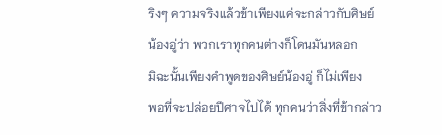ริงๆ ความจริงแล้วข้าเพียงแค่จะกล่าวกับศิษย์
น้องอู่ว่า พวกเราทุกคนต่างก็โดนมันหลอก
มิฉะนั้นเพียงคำพูดของศิษย์น้องอู่ ก็ไม่เพียง
พอที่จะปล่อยปีศาจไปได้ ทุกคนว่าสิ่งที่ข้ากล่าว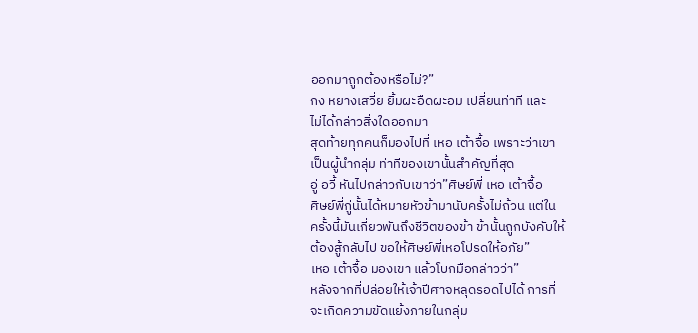ออกมาถูกต้องหรือไม่?”
กง หยางเสวี่ย ยิ้มผะอืดผะอม เปลี่ยนท่าที และ
ไม่ได้กล่าวสิ่งใดออกมา
สุดท้ายทุกคนก็มองไปที่ เหอ เต้าจื้อ เพราะว่าเขา
เป็นผู้นำกลุ่ม ท่าทีของเขานั้นสำคัญที่สุด
อู่ อวี้ หันไปกล่าวกับเขาว่า”ศิษย์พี่ เหอ เต้าจื้อ
ศิษย์พี่กู่นั้นได้หมายหัวข้ามานับครั้งไม่ถ้วน แต่ใน
ครั้งนี้มันเกี่ยวพันถึงชีวิตของข้า ข้านั้นถูกบังคับให้
ต้องสู้กลับไป ขอให้ศิษย์พี่เหอโปรดให้อภัย”
เหอ เต้าจื้อ มองเขา แล้วโบกมือกล่าวว่า”
หลังจากที่ปล่อยให้เจ้าปีศาจหลุดรอดไปได้ การที่
จะเกิดความขัดแย้งภายในกลุ่ม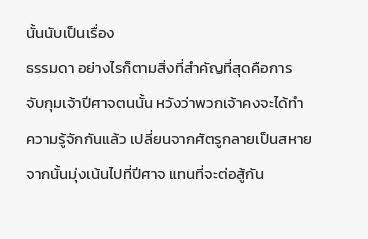นั้นนับเป็นเรื่อง
ธรรมดา อย่างไรก็ตามสิ่งที่สำคัญที่สุดคือการ
จับกุมเจ้าปีศาจตนนั้น หวังว่าพวกเจ้าคงจะได้ทำ
ความรู้จักกันแล้ว เปลี่ยนจากศัตรูกลายเป็นสหาย
จากนั้นมุ่งเน้นไปที่ปีศาจ แทนที่จะต่อสู้กัน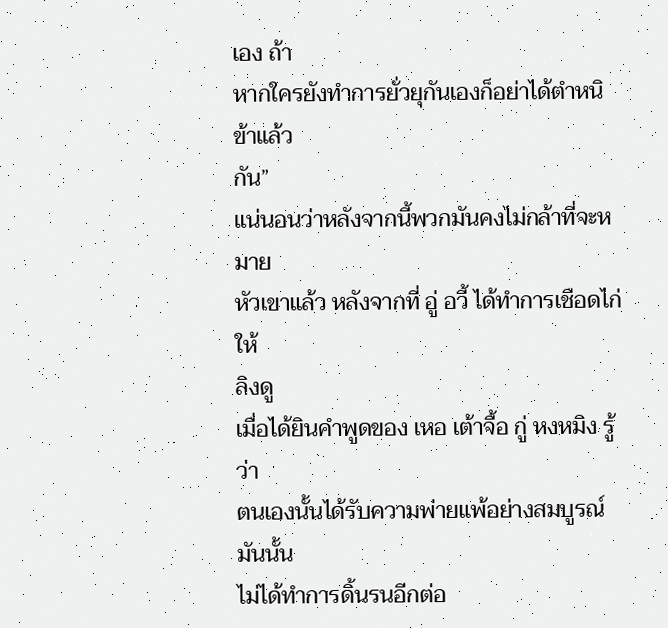เอง ถ้า
หากใครยังทำการยั่วยุกันเองก็อย่าได้ตำหนิข้าแล้ว
กัน”
แน่นอนว่าหลังจากนี้พวกมันคงไม่กล้าที่จะหมาย
หัวเขาแล้ว หลังจากที่ อู่ อวี้ ได้ทำการเชือดไก่ให้
ลิงดู
เมื่อได้ยินคำพูดของ เหอ เต้าจื้อ กู่ หงหมิง รู้ว่า
ตนเองนั้นได้รับความพ่ายแพ้อย่างสมบูรณ์ มันนั้น
ไม่ได้ทำการดิ้นรนอีกต่อ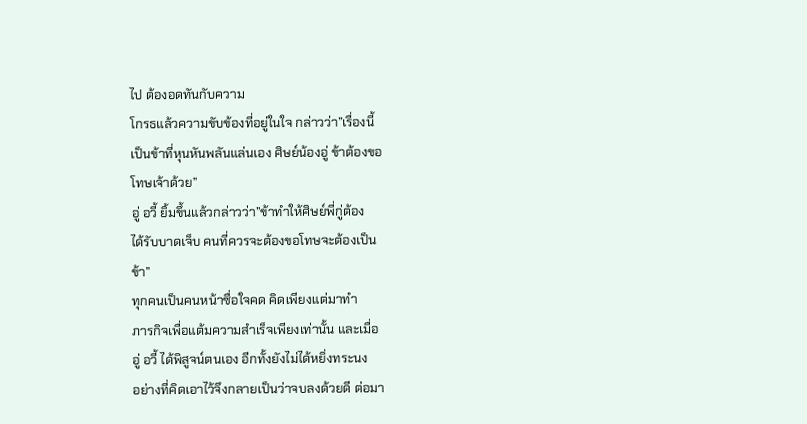ไป ต้องอดทันกับความ
โกรธแล้วความขับข้องที่อยู่ในใจ กล่าวว่า”เรื่องนี้
เป็นข้าที่หุนหันพลันแล่นเอง ศิษย์น้องอู่ ข้าต้องขอ
โทษเจ้าด้วย”
อู่ อวี้ ยิ้มขึ้นแล้วกล่าวว่า”ข้าทำให้ศิษย์พี่กู่ต้อง
ได้รับบาดเจ็บ คนที่ควรจะต้องขอโทษจะต้องเป็น
ข้า”
ทุกคนเป็นคนหน้าซื่อใจคด คิดเพียงแต่มาทำ
ภารกิจเพื่อแต้มความสำเร็จเพียงเท่านั้น และเมื่อ
อู่ อวี้ ได้พิสูจน์ตนเอง อีกทั้งยังไม่ได้หยิ่งทระนง
อย่างที่คิดเอาไว้จึงกลายเป็นว่าจบลงด้วยดี ต่อมา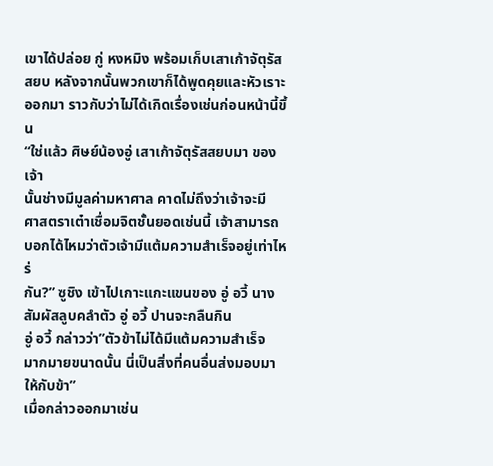เขาได้ปล่อย กู่ หงหมิง พร้อมเก็บเสาเก้าจัตุรัส
สยบ หลังจากนั้นพวกเขาก็ได้พูดคุยและหัวเราะ
ออกมา ราวกับว่าไม่ได้เกิดเรื่องเช่นก่อนหน้านี้ขึ้น
“ใช่แล้ว ศิษย์น้องอู่ เสาเก้าจัตุรัสสยบมา ของเจ้า
นั้นช่างมีมูลค่ามหาศาล คาดไม่ถึงว่าเจ้าจะมี
ศาสตราเต๋าเชื่อมจิตชั้นยอดเช่นนี้ เจ้าสามารถ
บอกได้ไหมว่าตัวเจ้ามีแต้มความสำเร็จอยู่เท่าไหร่
กัน?” ซูชิง เข้าไปเกาะแกะแขนของ อู่ อวี้ นาง
สัมผัสลูบคลำตัว อู่ อวี้ ปานจะกลืนกิน
อู่ อวี้ กล่าวว่า”ตัวข้าไม่ได้มีแต้มความสำเร็จ
มากมายขนาดนั้น นี่เป็นสิ่งที่คนอื่นส่งมอบมา
ให้กับข้า”
เมื่อกล่าวออกมาเช่น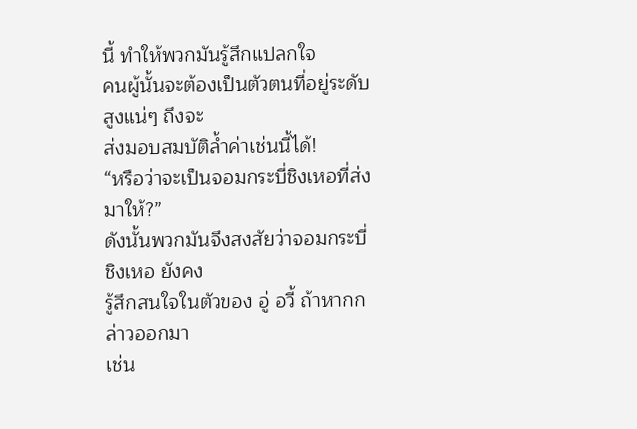นี้ ทำให้พวกมันรู้สึกแปลกใจ
คนผู้นั้นจะต้องเป็นตัวตนที่อยู่ระดับสูงแน่ๆ ถึงจะ
ส่งมอบสมบัติล้ำค่าเช่นนี้ได้!
“หรือว่าจะเป็นจอมกระบี่ชิงเหอที่ส่งมาให้?”
ดังนั้นพวกมันจึงสงสัยว่าจอมกระบี่ชิงเหอ ยังคง
รู้สึกสนใจในตัวของ อู่ อวี้ ถ้าหากกล่าวออกมา
เช่น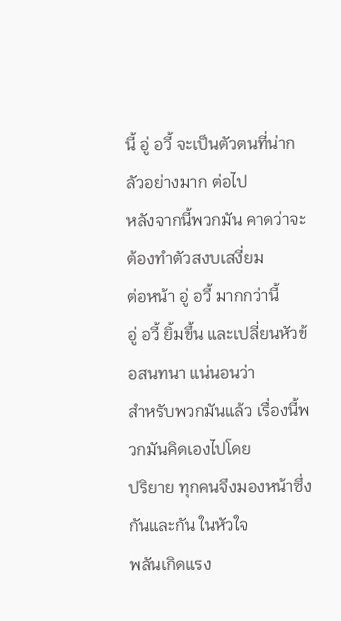นี้ อู่ อวี้ จะเป็นตัวตนที่น่ากลัวอย่างมาก ต่อไป
หลังจากนี้พวกมัน คาดว่าจะต้องทำตัวสงบเสงี่ยม
ต่อหน้า อู่ อวี้ มากกว่านี้
อู่ อวี้ ยิ้มขึ้น และเปลี่ยนหัวข้อสนทนา แน่นอนว่า
สำหรับพวกมันแล้ว เรื่องนี้พวกมันคิดเองไปโดย
ปริยาย ทุกคนจึงมองหน้าซึ่งกันและกัน ในหัวใจ
พลันเกิดแรง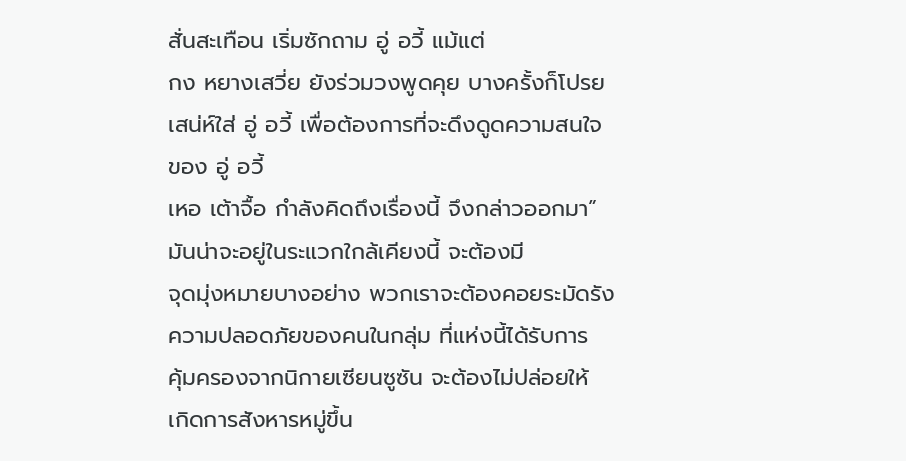สั่นสะเทือน เริ่มซักถาม อู่ อวี้ แม้แต่
กง หยางเสวี่ย ยังร่วมวงพูดคุย บางครั้งก็โปรย
เสน่ห์ใส่ อู่ อวี้ เพื่อต้องการที่จะดึงดูดความสนใจ
ของ อู่ อวี้
เหอ เต้าจื้อ กำลังคิดถึงเรื่องนี้ จึงกล่าวออกมา”
มันน่าจะอยู่ในระแวกใกล้เคียงนี้ จะต้องมี
จุดมุ่งหมายบางอย่าง พวกเราจะต้องคอยระมัดรัง
ความปลอดภัยของคนในกลุ่ม ที่แห่งนี้ได้รับการ
คุ้มครองจากนิกายเซียนซูซัน จะต้องไม่ปล่อยให้
เกิดการสังหารหมู่ขึ้น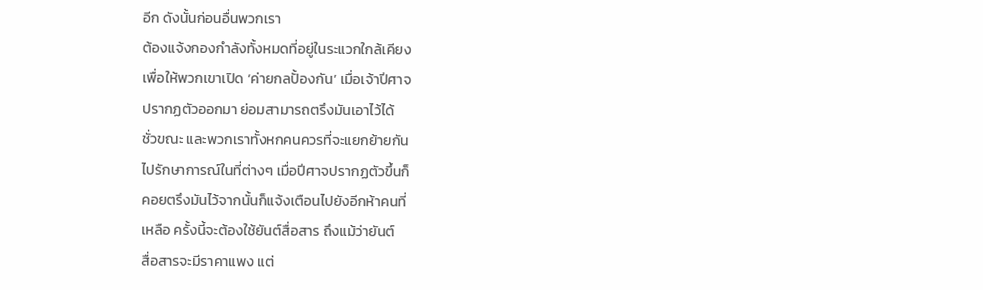อีก ดังนั้นก่อนอื่นพวกเรา
ต้องแจ้งกองกำลังทั้งหมดที่อยู่ในระแวกใกล้เคียง
เพื่อให้พวกเขาเปิด ‘ค่ายกลปั้องกัน’ เมื่อเจ้าปีศาจ
ปรากฏตัวออกมา ย่อมสามารถตรึงมันเอาไว้ได้
ชั่วขณะ และพวกเราทั้งหกคนควรที่จะแยกย้ายกัน
ไปรักษาการณ์ในที่ต่างๆ เมื่อปีศาจปรากฏตัวขึ้นก็
คอยตรึงมันไว้จากนั้นก็แจ้งเตือนไปยังอีกห้าคนที่
เหลือ ครั้งนี้จะต้องใช้ยันต์สื่อสาร ถึงแม้ว่ายันต์
สื่อสารจะมีราคาแพง แต่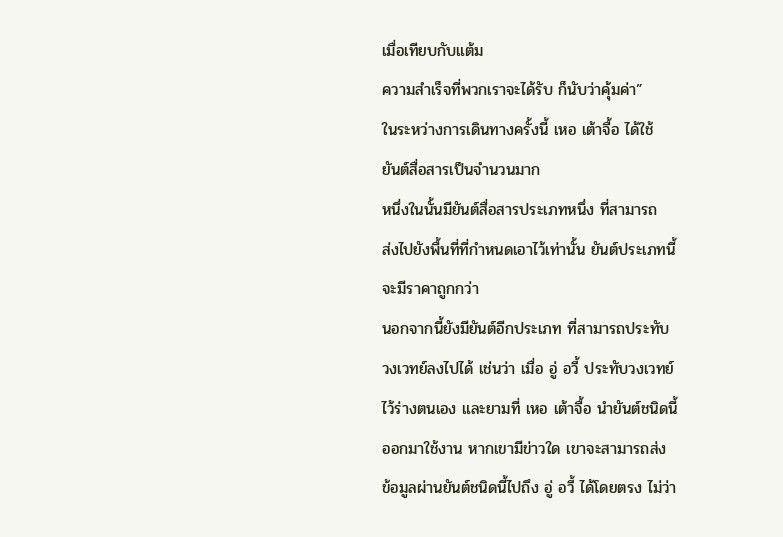เมื่อเทียบกับแต้ม
ความสำเร็จที่พวกเราจะได้รับ ก็นับว่าคุ้มค่า”
ในระหว่างการเดินทางครั้งนี้ เหอ เต้าจื้อ ได้ใช้
ยันต์สื่อสารเป็นจำนวนมาก
หนึ่งในนั้นมียันต์สื่อสารประเภทหนึ่ง ที่สามารถ
ส่งไปยังพื้นที่ที่กำหนดเอาไว้เท่านั้น ยันต์ประเภทนี้
จะมีราคาถูกกว่า
นอกจากนี้ยังมียันต์อีกประเภท ที่สามารถประทับ
วงเวทย์ลงไปได้ เช่นว่า เมื่อ อู่ อวี้ ประทับวงเวทย์
ไว้ร่างตนเอง และยามที่ เหอ เต้าจื้อ นำยันต์ชนิดนี้
ออกมาใช้งาน หากเขามีข่าวใด เขาจะสามารถส่ง
ข้อมูลผ่านยันต์ชนิดนี้ไปถึง อู่ อวี้ ได้โดยตรง ไม่ว่า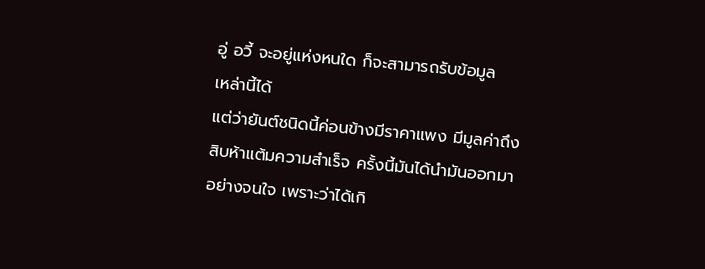อู่ อวี้ จะอยู่แห่งหนใด ก็จะสามารถรับข้อมูล
เหล่านี้ได้
แต่ว่ายันต์ชนิดนี้ค่อนข้างมีราคาแพง มีมูลค่าถึง
สิบห้าแต้มความสำเร็จ ครั้งนี้มันได้นำมันออกมา
อย่างจนใจ เพราะว่าได้เกิ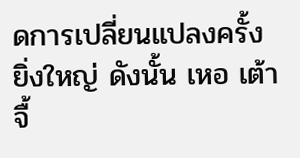ดการเปลี่ยนแปลงครั้ง
ยิ่งใหญ่ ดังนั้น เหอ เต้าจื้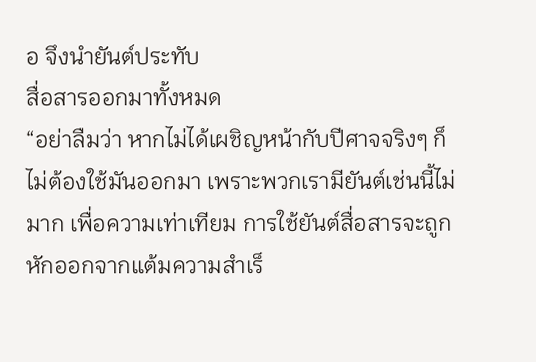อ จึงนำยันต์ประทับ
สื่อสารออกมาทั้งหมด
“อย่าลืมว่า หากไม่ได้เผชิญหน้ากับปีศาจจริงๆ ก็
ไม่ต้องใช้มันออกมา เพราะพวกเรามียันต์เช่นนี้ไม่
มาก เพื่อความเท่าเทียม การใช้ยันต์สื่อสารจะถูก
หักออกจากแต้มความสำเร็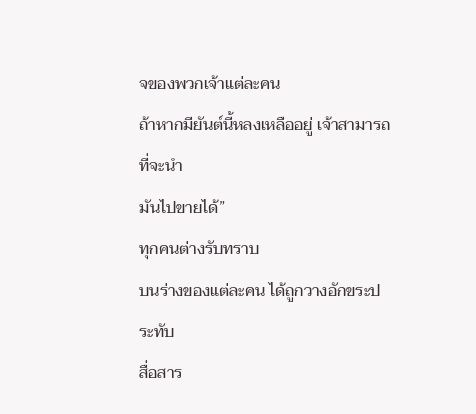จของพวกเจ้าแต่ละคน
ถ้าหากมียันต์นี้หลงเหลืออยู่ เจ้าสามารถที่จะนำ
มันไปขายได้”
ทุกคนต่างรับทราบ
บนร่างของแต่ละคน ได้ถูกวางอักขระประทับ
สื่อสาร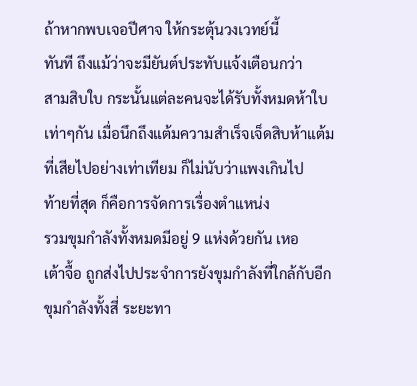ถ้าหากพบเจอปีศาจ ให้กระตุ้นวงเวทย์นี้
ทันที ถึงแม้ว่าจะมียันต์ประทับแจ้งเตือนกว่า
สามสิบใบ กระนั้นแต่ละคนจะได้รับทั้งหมดห้าใบ
เท่าๆกัน เมื่อนึกถึงแต้มความสำเร็จเจ็ดสิบห้าแต้ม
ที่เสียไปอย่างเท่าเทียม ก็ไม่นับว่าแพงเกินไป
ท้ายที่สุด ก็คือการจัดการเรื่องตำแหน่ง
รวมขุมกำลังทั้งหมดมีอยู่ 9 แห่งด้วยกัน เหอ
เต้าจื้อ ถูกส่งไปประจำการยังขุมกำลังที่ใกล้กับอีก
ขุมกำลังทั้งสี่ ระยะทา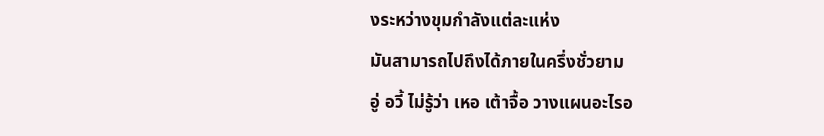งระหว่างขุมกำลังแต่ละแห่ง
มันสามารถไปถึงได้ภายในครึ่งชั่วยาม
อู่ อวี้ ไม่รู้ว่า เหอ เต้าจื้อ วางแผนอะไรอ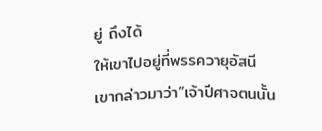ยู่ ถึงได้
ให้เขาไปอยู่ที่พรรควายุอัสนี
เขากล่าวมาว่า”เจ้าปีศาจตนนั้น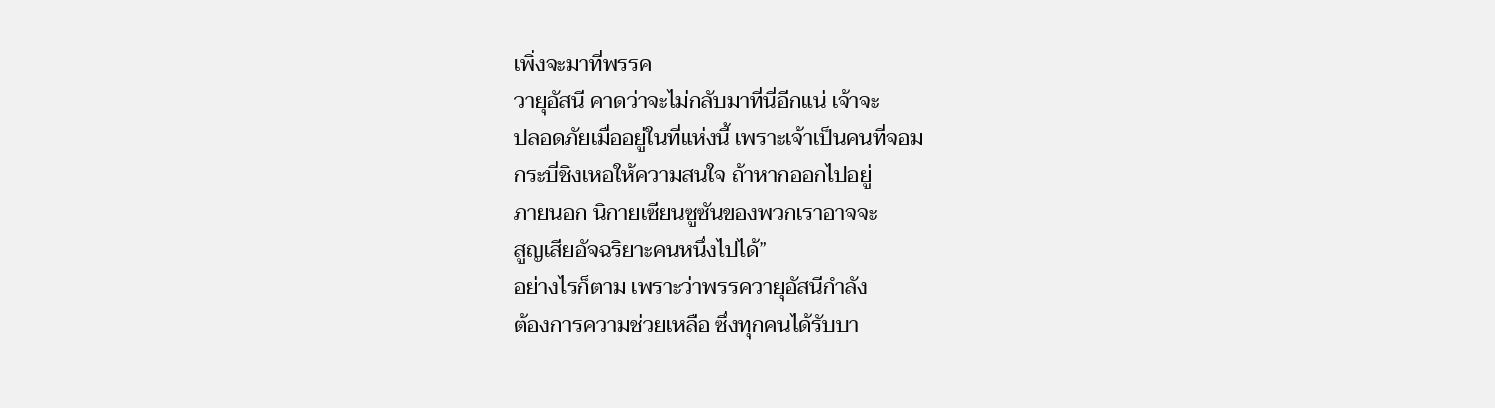เพิ่งจะมาที่พรรค
วายุอัสนี คาดว่าจะไม่กลับมาที่นี่อีกแน่ เจ้าจะ
ปลอดภัยเมื่ออยู่ในที่แห่งนี้ เพราะเจ้าเป็นคนที่จอม
กระบี่ชิงเหอให้ความสนใจ ถ้าหากออกไปอยู่
ภายนอก นิกายเซียนซูซันของพวกเราอาจจะ
สูญเสียอัจฉริยาะคนหนึ่งไปได้”
อย่างไรก็ตาม เพราะว่าพรรควายุอัสนีกำลัง
ต้องการความช่วยเหลือ ซึ่งทุกคนได้รับบา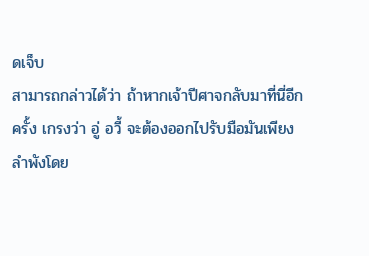ดเจ็บ
สามารถกล่าวได้ว่า ถ้าหากเจ้าปีศาจกลับมาที่นี่อีก
ครั้ง เกรงว่า อู่ อวี้ จะต้องออกไปรับมือมันเพียง
ลำพังโดย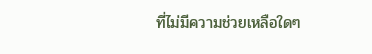ที่ไม่มีความช่วยเหลือใดๆ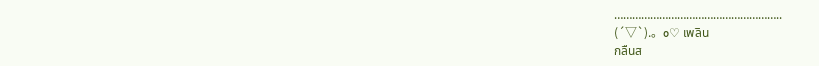………………………………………………..
(´▽`).。o♡ เพลิน
กลืนส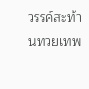วรรค์สะท้านทวยเทพ